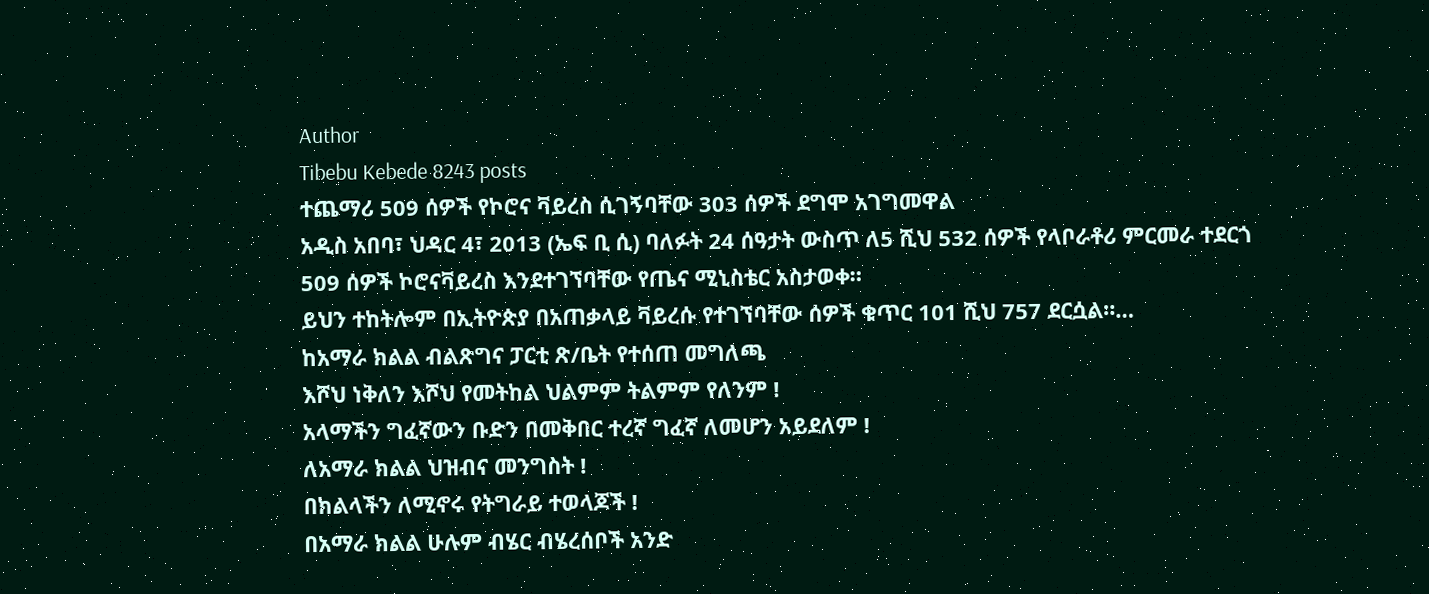Author
Tibebu Kebede 8243 posts
ተጨማሪ 509 ሰዎች የኮሮና ቫይረስ ሲገኝባቸው 303 ሰዎች ደግሞ አገግመዋል
አዲስ አበባ፣ ህዳር 4፣ 2013 (ኤፍ ቢ ሲ) ባለፉት 24 ሰዓታት ውስጥ ለ5 ሺህ 532 ሰዎች የላቦራቶሪ ምርመራ ተደርጎ 509 ሰዎች ኮሮናቫይረስ እንደተገኘባቸው የጤና ሚኒስቴር አስታወቀ።
ይህን ተከትሎም በኢትዮጵያ በአጠቃላይ ቫይረሱ የተገኘባቸው ሰዎች ቁጥር 101 ሺህ 757 ደርሷል።…
ከአማራ ክልል ብልጽግና ፓርቲ ጽ/ቤት የተሰጠ መግለጫ
እሾህ ነቅለን እሾህ የመትከል ህልምም ትልምም የለንም !
አላማችን ግፈኛውን ቡድን በመቅበር ተረኛ ግፈኛ ለመሆን አይደለም !
ለአማራ ክልል ህዝብና መንግስት !
በክልላችን ለሚኖሩ የትግራይ ተወላጆች !
በአማራ ክልል ሁሉም ብሄር ብሄረሰቦች አንድ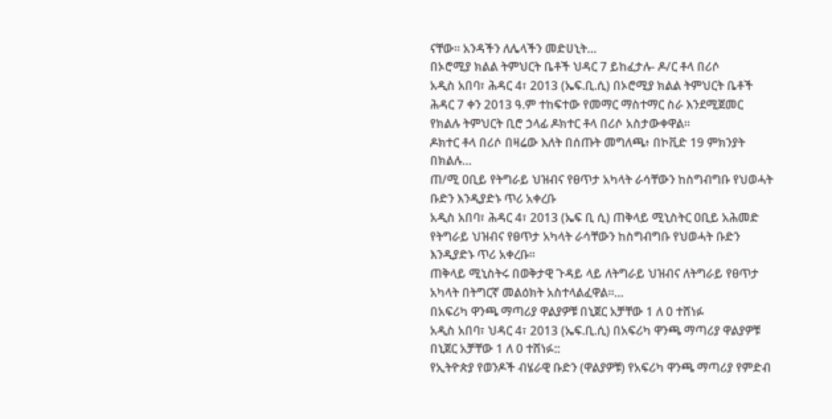ናቸው። አንዳችን ለሌላችን መድሀኒት…
በኦሮሚያ ክልል ትምህርት ቤቶች ህዳር 7 ይከፈታሉ- ዶ/ር ቶላ በሪሶ
አዲስ አበባ፣ ሕዳር 4፣ 2013 (ኤፍ.ቢ.ሲ) በኦሮሚያ ክልል ትምህርት ቤቶች ሕዳር 7 ቀን 2013 ዓ.ም ተከፍተው የመማር ማስተማር ስራ እንደሚጀመር የክልሉ ትምህርት ቢሮ ኃላፊ ዶክተር ቶላ በሪሶ አስታውቀዋል።
ዶክተር ቶላ በሪሶ በዛሬው እለት በሰጡት መግለጫ፥ በኮቪድ 19 ምክንያት በክልሉ…
ጠ/ሚ ዐቢይ የትግራይ ህዝብና የፀጥታ አካላት ራሳቸውን ከስግብግቡ የህወሓት ቡድን እንዲያድኑ ጥሪ አቀረቡ
አዲስ አበባ፣ ሕዳር 4፣ 2013 (ኤፍ ቢ ሲ) ጠቅላይ ሚኒስትር ዐቢይ አሕመድ የትግራይ ህዝብና የፀጥታ አካላት ራሳቸውን ከስግብግቡ የህወሓት ቡድን እንዲያድኑ ጥሪ አቀረቡ።
ጠቅላይ ሚኒስትሩ በወቅታዊ ጉዳይ ላይ ለትግራይ ህዝብና ለትግራይ የፀጥታ አካላት በትግርኛ መልዕክት አስተላልፈዋል።…
በአፍሪካ ዋንጫ ማጣሪያ ዋልያዎቹ በኒጀር አቻቸው 1 ለ 0 ተሸነፉ
አዲስ አበባ፣ ህዳር 4፣ 2013 (ኤፍ.ቢ.ሲ) በአፍሪካ ዋንጫ ማጣሪያ ዋልያዎቹ በኒጀር አቻቸው 1 ለ 0 ተሸነፉ::
የኢትዮጵያ የወንዶች ብሄራዊ ቡድን (ዋልያዎቹ) የአፍሪካ ዋንጫ ማጣሪያ የምድብ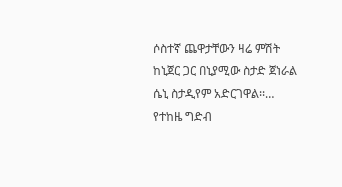ሶስተኛ ጨዋታቸውን ዛሬ ምሽት ከኒጀር ጋር በኒያሚው ስታድ ጀነራል ሴኒ ስታዲየም አድርገዋል፡፡…
የተከዜ ግድብ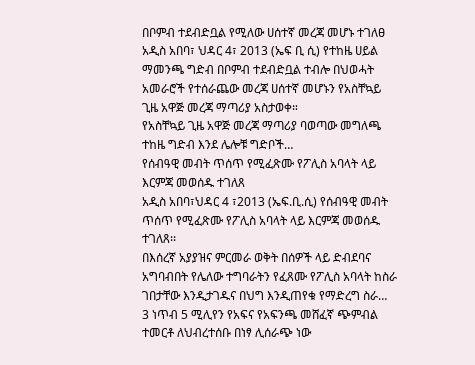በቦምብ ተደብድቧል የሚለው ሀሰተኛ መረጃ መሆኑ ተገለፀ
አዲስ አበባ፣ ህዳር 4፣ 2013 (ኤፍ ቢ ሲ) የተከዜ ሀይል ማመንጫ ግድብ በቦምብ ተደብድቧል ተብሎ በህወሓት አመራሮች የተሰራጨው መረጃ ሀሰተኛ መሆኑን የአስቸኳይ ጊዜ አዋጅ መረጃ ማጣሪያ አስታወቀ።
የአስቸኳይ ጊዜ አዋጅ መረጃ ማጣሪያ ባወጣው መግለጫ ተከዜ ግድብ እንደ ሌሎቹ ግድቦች…
የሰብዓዊ መብት ጥሰጥ የሚፈጽሙ የፖሊስ አባላት ላይ እርምጃ መወሰዱ ተገለጸ
አዲስ አበባ፣ህዳር 4 ፣2013 (ኤፍ.ቢ.ሲ) የሰብዓዊ መብት ጥሰጥ የሚፈጽሙ የፖሊስ አባላት ላይ እርምጃ መወሰዱ ተገለጸ፡፡
በእሰረኛ አያያዝና ምርመራ ወቅት በሰዎች ላይ ድብደባና አግባብበት የሌለው ተግባራትን የፈጸሙ የፖሊስ አባላት ከስራ ገበታቸው እንዲታገዱና በህግ እንዲጠየቁ የማድረግ ስራ…
3 ነጥብ 5 ሚሊየን የአፍና የአፍንጫ መሸፈኛ ጭምብል ተመርቶ ለህብረተሰቡ በነፃ ሊሰራጭ ነው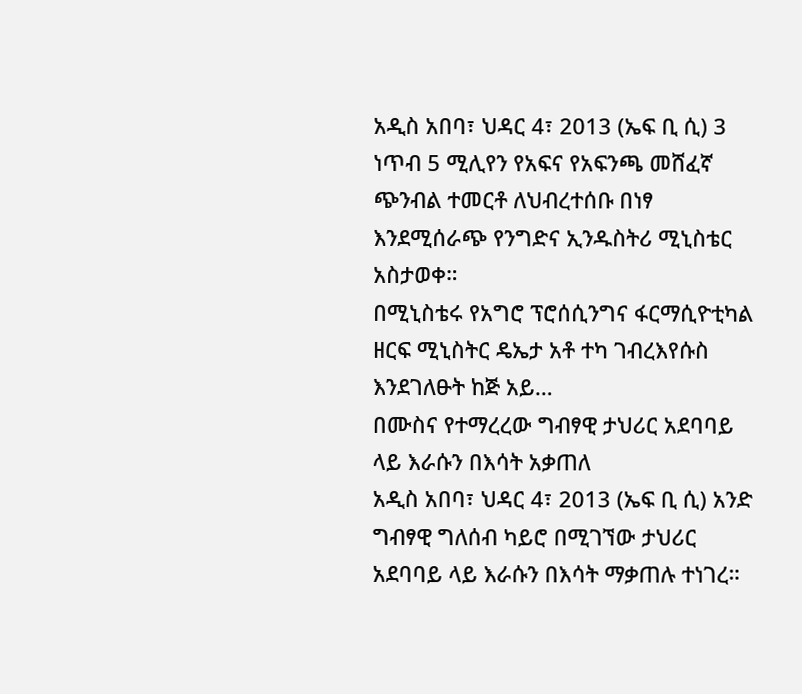አዲስ አበባ፣ ህዳር 4፣ 2013 (ኤፍ ቢ ሲ) 3 ነጥብ 5 ሚሊየን የአፍና የአፍንጫ መሸፈኛ ጭንብል ተመርቶ ለህብረተሰቡ በነፃ እንደሚሰራጭ የንግድና ኢንዱስትሪ ሚኒስቴር አስታወቀ።
በሚኒስቴሩ የአግሮ ፕሮሰሲንግና ፋርማሲዮቲካል ዘርፍ ሚኒስትር ዴኤታ አቶ ተካ ገብረእየሱስ እንደገለፁት ከጅ አይ…
በሙስና የተማረረው ግብፃዊ ታህሪር አደባባይ ላይ እራሱን በእሳት አቃጠለ
አዲስ አበባ፣ ህዳር 4፣ 2013 (ኤፍ ቢ ሲ) አንድ ግብፃዊ ግለሰብ ካይሮ በሚገኘው ታህሪር አደባባይ ላይ እራሱን በእሳት ማቃጠሉ ተነገረ።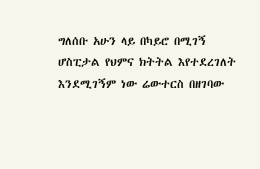ግለሰቡ አሁን ላይ በካይሮ በሚገኝ ሆስፒታል የህምና ክትትል እየተደረገለት እንደሚገኝም ነው ሬውተርስ በዘገባው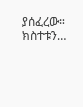ያሰፈረው።
ክስተቱን…